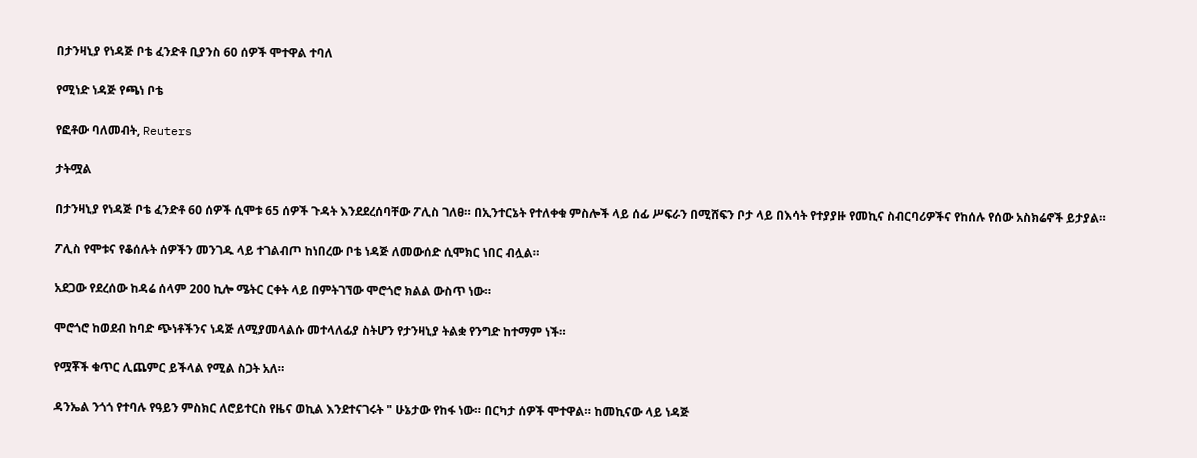በታንዛኒያ የነዳጅ ቦቴ ፈንድቶ ቢያንስ 60 ሰዎች ሞተዋል ተባለ

የሚነድ ነዳጅ የጫነ ቦቴ

የፎቶው ባለመብት, Reuters

ታትሟል

በታንዛኒያ የነዳጅ ቦቴ ፈንድቶ 60 ሰዎች ሲሞቱ 65 ሰዎች ጉዳት እንደደረሰባቸው ፖሊስ ገለፀ። በኢንተርኔት የተለቀቁ ምስሎች ላይ ሰፊ ሥፍራን በሚሸፍን ቦታ ላይ በእሳት የተያያዙ የመኪና ስብርባሪዎችና የከሰሉ የሰው አስክሬኖች ይታያል።

ፖሊስ የሞቱና የቆሰሉት ሰዎችን መንገዱ ላይ ተገልብጦ ከነበረው ቦቴ ነዳጅ ለመውሰድ ሲሞክር ነበር ብሏል።

አደጋው የደረሰው ከዳሬ ሰላም 200 ኪሎ ሜትር ርቀት ላይ በምትገኘው ሞሮጎሮ ክልል ውስጥ ነው።

ሞሮጎሮ ከወደብ ከባድ ጭነቶችንና ነዳጅ ለሚያመላልሱ መተላለፊያ ስትሆን የታንዛኒያ ትልቋ የንግድ ከተማም ነች።

የሟቾች ቁጥር ሊጨምር ይችላል የሚል ስጋት አለ።

ዳንኤል ንጎጎ የተባሉ የዓይን ምስክር ለሮይተርስ የዜና ወኪል እንደተናገሩት " ሁኔታው የከፋ ነው። በርካታ ሰዎች ሞተዋል። ከመኪናው ላይ ነዳጅ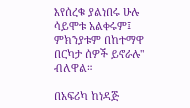እየሰረቁ ያልነበሩ ሁሉ ሳይሞቱ አልቀሩም፤ ምክንያቱም በከተማዋ በርካታ ሰዎች ይኖራሉ" ብለዋል።

በአፍሪካ ከነዳጅ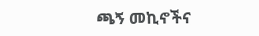ጫኝ መኪኖችና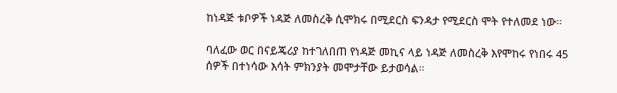ከነዳጅ ቱቦዎች ነዳጅ ለመስረቅ ሲሞክሩ በሚደርስ ፍንዳታ የሚደርስ ሞት የተለመደ ነው።

ባለፈው ወር በናይጄሪያ ከተገለበጠ የነዳጅ መኪና ላይ ነዳጅ ለመስረቅ እየሞከሩ የነበሩ 45 ሰዎች በተነሳው እሳት ምክንያት መሞታቸው ይታወሳል።